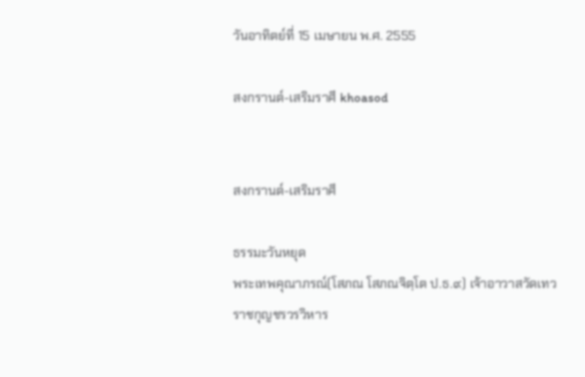วันอาทิตย์ที่ 15 เมษายน พ.ศ. 2555

สงกรานต์-เสริมราศี khoasod


สงกรานต์-เสริมราศี

ธรรมะวันหยุด
พระเทพคุณาภรณ์(โสภณ โสภณจิตฺโต ป.ธ.๙) เจ้าอาวาสวัดเทวราชกุญชรวรวิหาร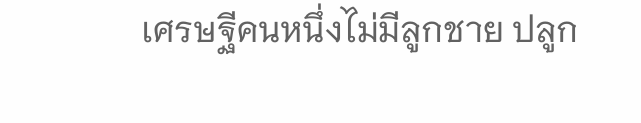เศรษฐีคนหนึ่งไม่มีลูกชาย ปลูก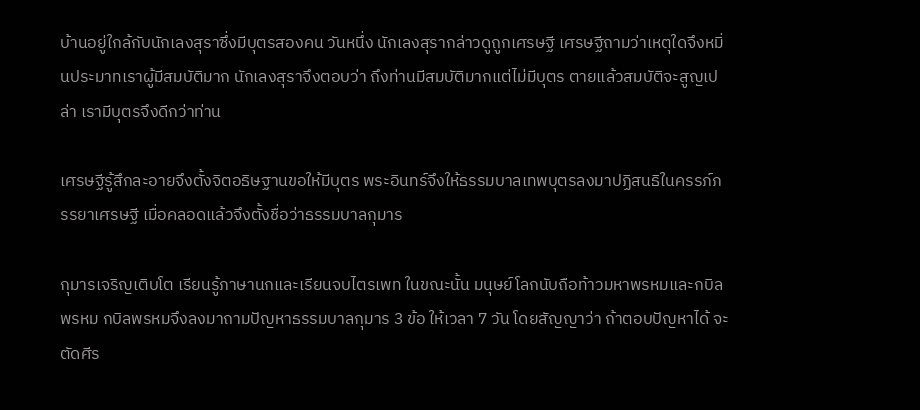บ้านอยู่ใกล้กับนักเลงสุราซึ่งมีบุตรสองคน วันหนึ่ง นักเลงสุรากล่าวดูถูกเศรษฐี เศรษฐีถามว่าเหตุใดจึงหมิ่นประมาทเราผู้มีสมบัติมาก นักเลงสุราจึงตอบว่า ถึงท่านมีสมบัติมากแต่ไม่มีบุตร ตายแล้วสมบัติจะสูญเปล่า เรามีบุตรจึงดีกว่าท่าน

เศรษฐีรู้สึกละอายจึงตั้งจิตอธิษฐานขอให้มีบุตร พระอินทร์จึงให้ธรรมบาลเทพบุตรลงมาปฏิสนธิในครรภ์ภรรยาเศรษฐี เมื่อคลอดแล้วจึงตั้งชื่อว่าธรรมบาลกุมาร

กุมารเจริญเติบโต เรียนรู้ภาษานกและเรียนจบไตรเพท ในขณะนั้น มนุษย์โลกนับถือท้าวมหาพรหมและกบิลพรหม กบิลพรหมจึงลงมาถามปัญหาธรรมบาลกุมาร 3 ข้อ ให้เวลา 7 วัน โดยสัญญาว่า ถ้าตอบปัญหาได้ จะตัดศีร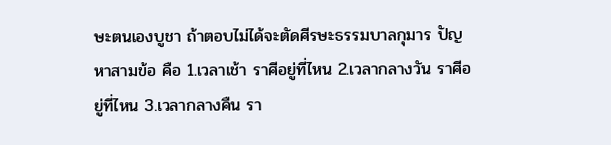ษะตนเองบูชา ถ้าตอบไม่ได้จะตัดศีรษะธรรมบาลกุมาร ปัญหาสามข้อ คือ 1.เวลาเช้า ราศีอยู่ที่ไหน 2.เวลากลางวัน ราศีอยู่ที่ไหน 3.เวลากลางคืน รา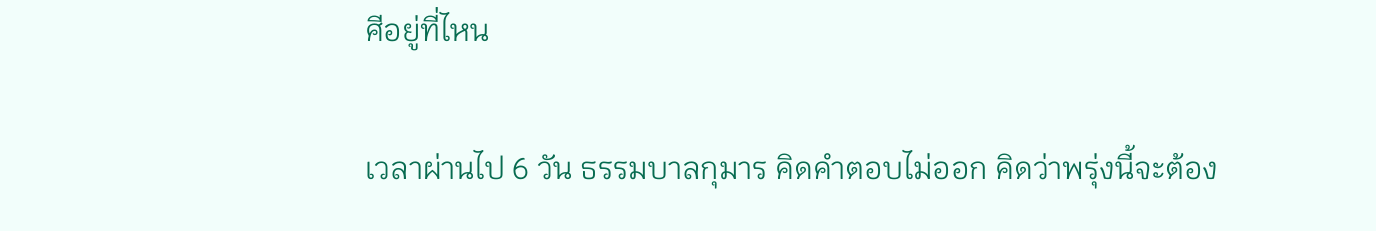ศีอยู่ที่ไหน

เวลาผ่านไป 6 วัน ธรรมบาลกุมาร คิดคำตอบไม่ออก คิดว่าพรุ่งนี้จะต้อง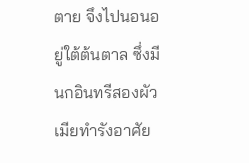ตาย จึงไปนอนอยู่ใต้ต้นตาล ซึ่งมีนกอินทรีสองผัวเมียทำรังอาศัย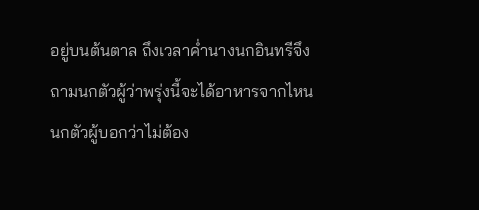อยู่บนต้นตาล ถึงเวลาค่ำนางนกอินทรีจึงถามนกตัวผู้ว่าพรุ่งนี้จะได้อาหารจากไหน นกตัวผู้บอกว่าไม่ต้อง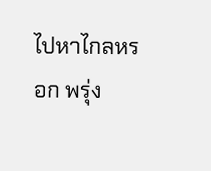ไปหาไกลหรอก พรุ่ง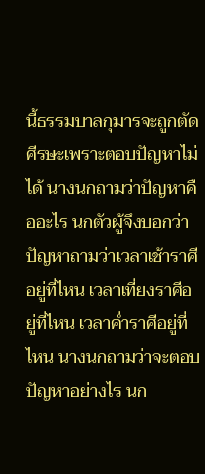นี้ธรรมบาลกุมารจะถูกตัดศีรษะเพราะตอบปัญหาไม่ได้ นางนกถามว่าปัญหาคืออะไร นกตัวผู้จึงบอกว่าปัญหาถามว่าเวลาเช้าราศีอยู่ที่ไหน เวลาเที่ยงราศีอยู่ที่ไหน เวลาค่ำราศีอยู่ที่ไหน นางนกถามว่าจะตอบปัญหาอย่างไร นก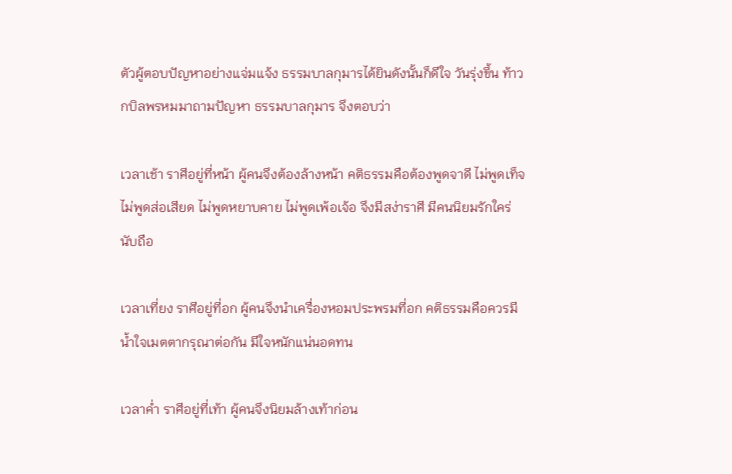ตัวผู้ตอบปัญหาอย่างแจ่มแจ้ง ธรรมบาลกุมารได้ยินดังนั้นก็ดีใจ วันรุ่งขึ้น ท้าวกบิลพรหมมาถามปัญหา ธรรมบาลกุมาร จึงตอบว่า

เวลาเช้า ราศีอยู่ที่หน้า ผู้คนจึงต้องล้างหน้า คติธรรมคือต้องพูดจาดี ไม่พูดเท็จ ไม่พูดส่อเสียด ไม่พูดหยาบคาย ไม่พูดเพ้อเจ้อ จึงมีสง่าราศี มีคนนิยมรักใคร่นับถือ

เวลาเที่ยง ราศีอยู่ที่อก ผู้คนจึงนำเครื่องหอมประพรมที่อก คติธรรมคือควรมีน้ำใจเมตตากรุณาต่อกัน มีใจหนักแน่นอดทน

เวลาค่ำ ราศีอยู่ที่เท้า ผู้คนจึงนิยมล้างเท้าก่อน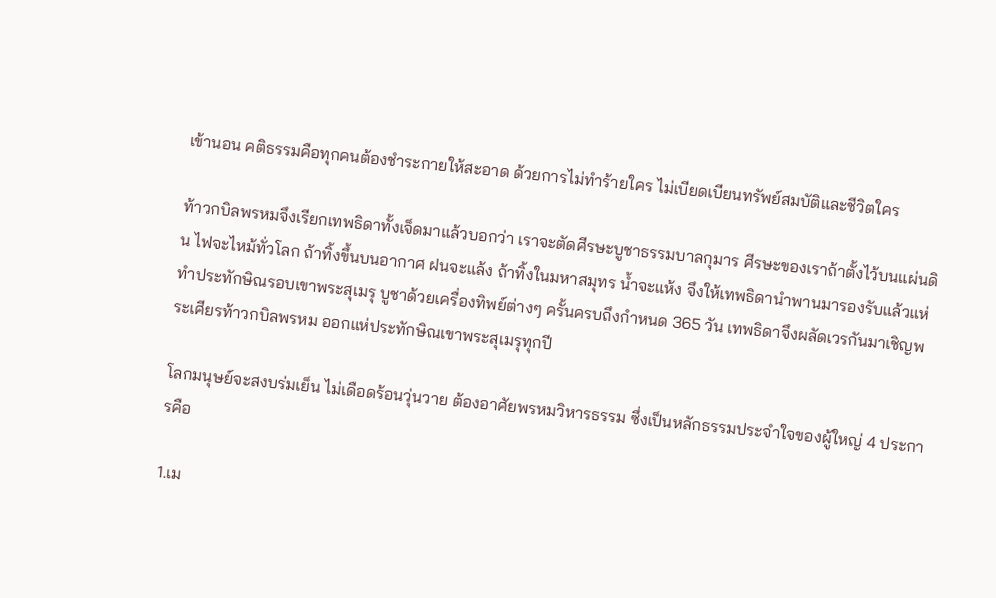เข้านอน คติธรรมคือทุกคนต้องชำระกายให้สะอาด ด้วยการไม่ทำร้ายใคร ไม่เบียดเบียนทรัพย์สมบัติและชีวิตใคร

ท้าวกบิลพรหมจึงเรียกเทพธิดาทั้งเจ็ดมาแล้วบอกว่า เราจะตัดศีรษะบูชาธรรมบาลกุมาร ศีรษะของเราถ้าตั้งไว้บนแผ่นดิน ไฟจะไหม้ทั่วโลก ถ้าทิ้งขึ้นบนอากาศ ฝนจะแล้ง ถ้าทิ้งในมหาสมุทร น้ำจะแห้ง จึงให้เทพธิดานำพานมารองรับแล้วแห่ทำประทักษิณรอบเขาพระสุเมรุ บูชาด้วยเครื่องทิพย์ต่างๆ ครั้นครบถึงกำหนด 365 วัน เทพธิดาจึงผลัดเวรกันมาเชิญพระเศียรท้าวกบิลพรหม ออกแห่ประทักษิณเขาพระสุเมรุทุกปี

โลกมนุษย์จะสงบร่มเย็น ไม่เดือดร้อนวุ่นวาย ต้องอาศัยพรหมวิหารธรรม ซึ่งเป็นหลักธรรมประจำใจของผู้ใหญ่ 4 ประการคือ

1.เม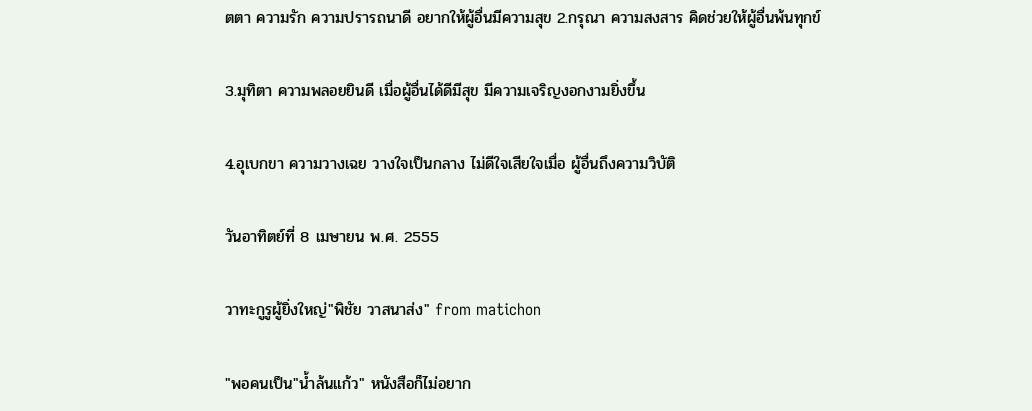ตตา ความรัก ความปรารถนาดี อยากให้ผู้อื่นมีความสุข 2.กรุณา ความสงสาร คิดช่วยให้ผู้อื่นพ้นทุกข์

3.มุทิตา ความพลอยยินดี เมื่อผู้อื่นได้ดีมีสุข มีความเจริญงอกงามยิ่งขึ้น

4.อุเบกขา ความวางเฉย วางใจเป็นกลาง ไม่ดีใจเสียใจเมื่อ ผู้อื่นถึงความวิบัติ

วันอาทิตย์ที่ 8 เมษายน พ.ศ. 2555

วาทะกูรูผู้ยิ่งใหญ่"พิชัย วาสนาส่ง" from matichon

"พอคนเป็น"น้ำล้นแก้ว" หนังสือก็ไม่อยาก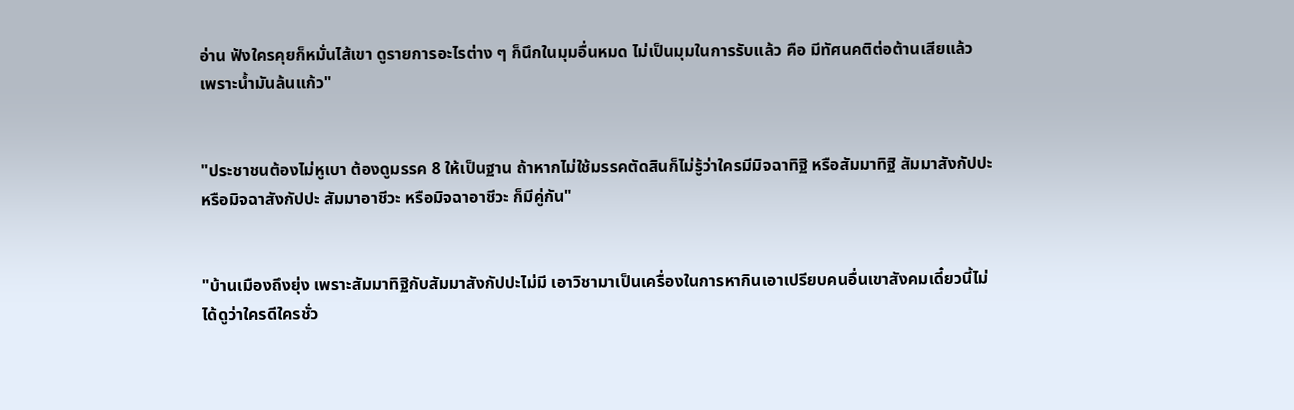อ่าน ฟังใครคุยก็หมั่นไส้เขา ดูรายการอะไรต่าง ๆ ก็นึกในมุมอื่นหมด ไม่เป็นมุมในการรับแล้ว คือ มีทัศนคติต่อต้านเสียแล้ว เพราะน้ำมันล้นแก้ว"


"ประชาชนต้องไม่หูเบา ต้องดูมรรค 8 ให้เป็นฐาน ถ้าหากไม่ใช้มรรคตัดสินก็ไม่รู้ว่าใครมีมิจฉาทิฐิ หรือสัมมาทิฐิ สัมมาสังกัปปะ หรือมิจฉาสังกัปปะ สัมมาอาชีวะ หรือมิจฉาอาชีวะ ก็มีคู่กัน"


"บ้านเมืองถึงยุ่ง เพราะสัมมาทิฐิกับสัมมาสังกัปปะไม่มี เอาวิชามาเป็นเครื่องในการหากินเอาเปรียบคนอื่นเขาสังคมเดี๋ยวนี้ไม่ได้ดูว่าใครดีใครชั่ว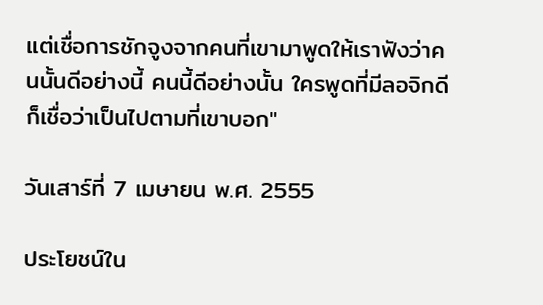แต่เชื่อการชักจูงจากคนที่เขามาพูดให้เราฟังว่าคนนั้นดีอย่างนี้ คนนี้ดีอย่างนั้น ใครพูดที่มีลอจิกดีก็เชื่อว่าเป็นไปตามที่เขาบอก"

วันเสาร์ที่ 7 เมษายน พ.ศ. 2555

ประโยชน์ใน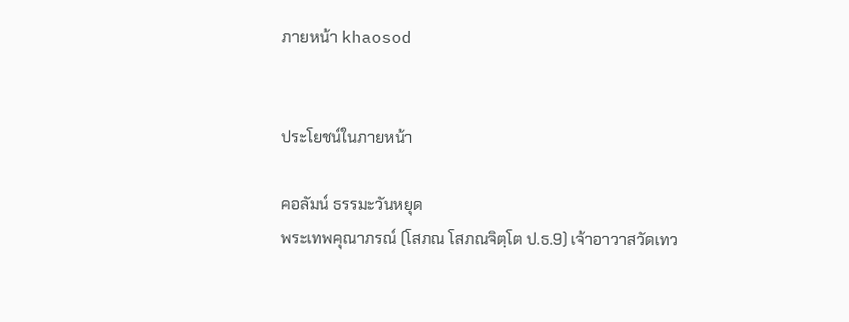ภายหน้า khaosod


ประโยชน์ในภายหน้า

คอลัมน์ ธรรมะวันหยุด
พระเทพคุณาภรณ์ (โสภณ โสภณจิตฺโต ป.ธ.9) เจ้าอาวาสวัดเทว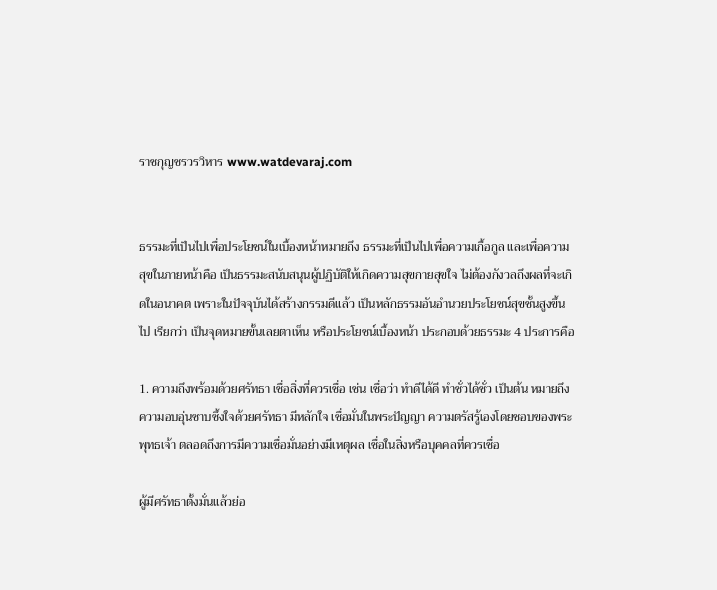ราชกุญชรวรวิหาร www.watdevaraj.com


ธรรมะที่เป็นไปเพื่อประโยชน์ในเบื้องหน้าหมายถึง ธรรมะที่เป็นไปเพื่อความเกื้อกูล และเพื่อความสุขในภายหน้าคือ เป็นธรรมะสนับสนุนผู้ปฏิบัติให้เกิดความสุขกายสุขใจ ไม่ต้องกังวลถึงผลที่จะเกิดในอนาคต เพราะในปัจจุบันได้สร้างกรรมดีแล้ว เป็นหลักธรรมอันอำนวยประโยชน์สุขชั้นสูงขึ้นไป เรียกว่า เป็นจุดหมายขั้นเลยตาเห็น หรือประโยชน์เบื้องหน้า ประกอบด้วยธรรมะ 4 ประการคือ

1. ความถึงพร้อมด้วยศรัทธา เชื่อสิ่งที่ควรเชื่อ เช่น เชื่อว่า ทำดีได้ดี ทำชั่วได้ชั่ว เป็นต้น หมายถึง ความอบอุ่นซาบซึ้งใจด้วยศรัทธา มีหลักใจ เชื่อมั่นในพระปัญญา ความตรัสรู้เองโดยชอบของพระพุทธเจ้า ตลอดถึงการมีความเชื่อมั่นอย่างมีเหตุผล เชื่อในสิ่งหรือบุคคลที่ควรเชื่อ

ผู้มีศรัทธาตั้งมั่นแล้วย่อ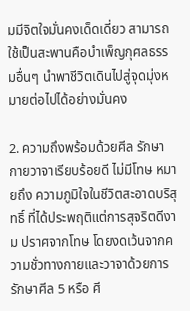มมีจิตใจมั่นคงเด็ดเดี่ยว สามารถใช้เป็นสะพานคือบำเพ็ญกุศลธรรมอื่นๆ นำพาชีวิตเดินไปสู่จุดมุ่งหมายต่อไปได้อย่างมั่นคง

2. ความถึงพร้อมด้วยศีล รักษากายวาจาเรียบร้อยดี ไม่มีโทษ หมายถึง ความภูมิใจในชีวิตสะอาดบริสุทธิ์ ที่ได้ประพฤติแต่การสุจริตดีงาม ปราศจากโทษ โดยงดเว้นจากความชั่วทางกายและวาจาด้วยการรักษาศีล 5 หรือ ศี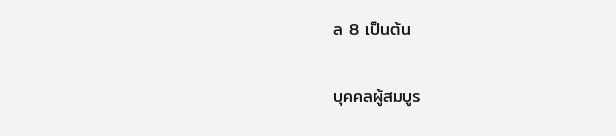ล 8 เป็นต้น

บุคคลผู้สมบูร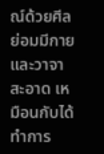ณ์ด้วยศีล ย่อมมีกายและวาจาสะอาด เหมือนกับได้ทำการ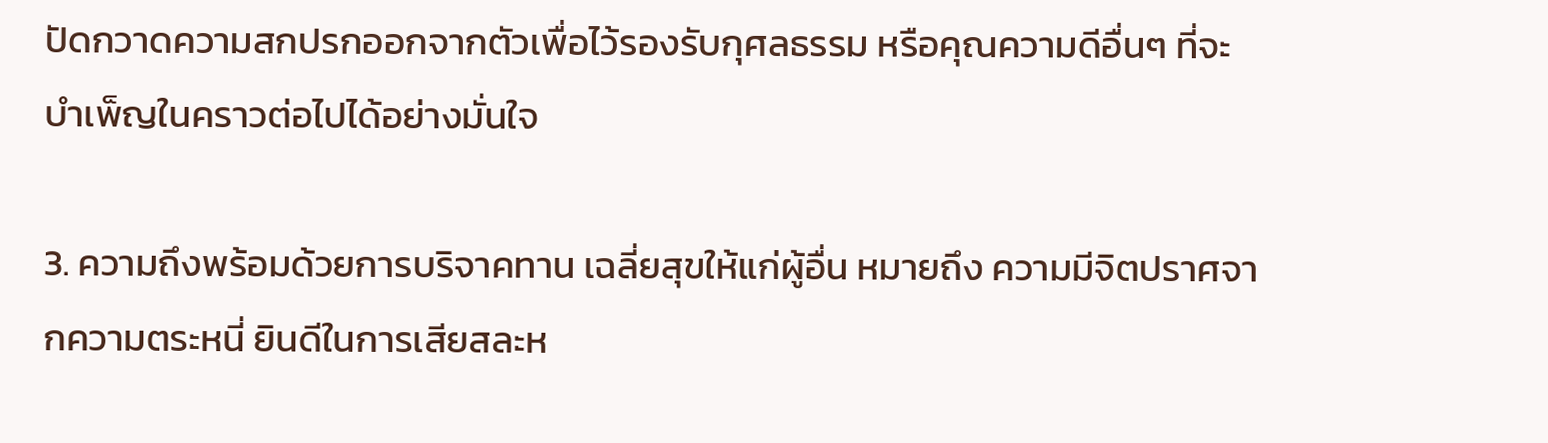ปัดกวาดความสกปรกออกจากตัวเพื่อไว้รองรับกุศลธรรม หรือคุณความดีอื่นๆ ที่จะบำเพ็ญในคราวต่อไปได้อย่างมั่นใจ

3. ความถึงพร้อมด้วยการบริจาคทาน เฉลี่ยสุขให้แก่ผู้อื่น หมายถึง ความมีจิตปราศจากความตระหนี่ ยินดีในการเสียสละห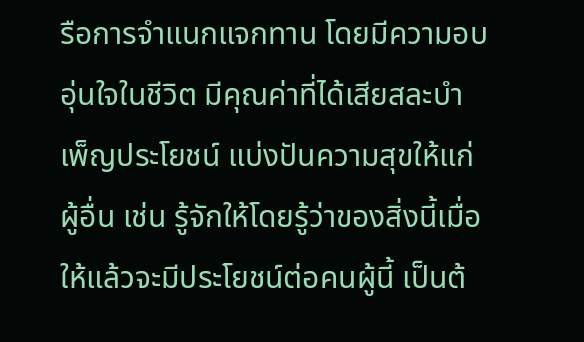รือการจำแนกแจกทาน โดยมีความอบอุ่นใจในชีวิต มีคุณค่าที่ได้เสียสละบำเพ็ญประโยชน์ แบ่งปันความสุขให้แก่ผู้อื่น เช่น รู้จักให้โดยรู้ว่าของสิ่งนี้เมื่อให้แล้วจะมีประโยชน์ต่อคนผู้นี้ เป็นต้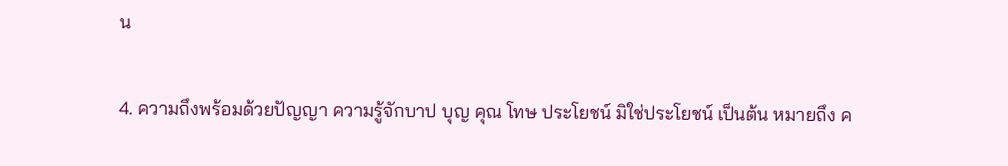น

4. ความถึงพร้อมด้วยปัญญา ความรู้จักบาป บุญ คุณ โทษ ประโยชน์ มิใช่ประโยชน์ เป็นต้น หมายถึง ค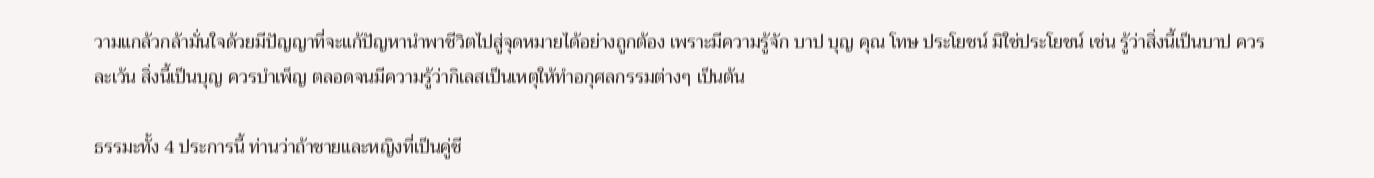วามแกล้วกล้ามั่นใจด้วยมีปัญญาที่จะแก้ปัญหานำพาชีวิตไปสู่จุดหมายได้อย่างถูกต้อง เพราะมีความรู้จัก บาป บุญ คุณ โทษ ประโยชน์ มิใช่ประโยชน์ เช่น รู้ว่าสิ่งนี้เป็นบาป ควรละเว้น สิ่งนี้เป็นบุญ ควรบำเพ็ญ ตลอดจนมีความรู้ว่ากิเลสเป็นเหตุให้ทำอกุศลกรรมต่างๆ เป็นต้น

ธรรมะทั้ง 4 ประการนี้ ท่านว่าถ้าชายและหญิงที่เป็นคู่ชี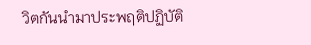วิตกันนำมาประพฤติปฏิบัติ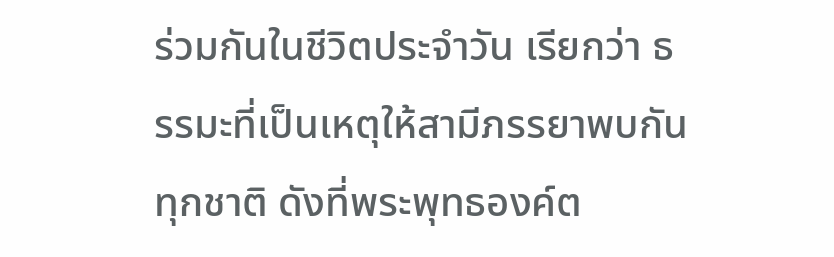ร่วมกันในชีวิตประจำวัน เรียกว่า ธรรมะที่เป็นเหตุให้สามีภรรยาพบกันทุกชาติ ดังที่พระพุทธองค์ต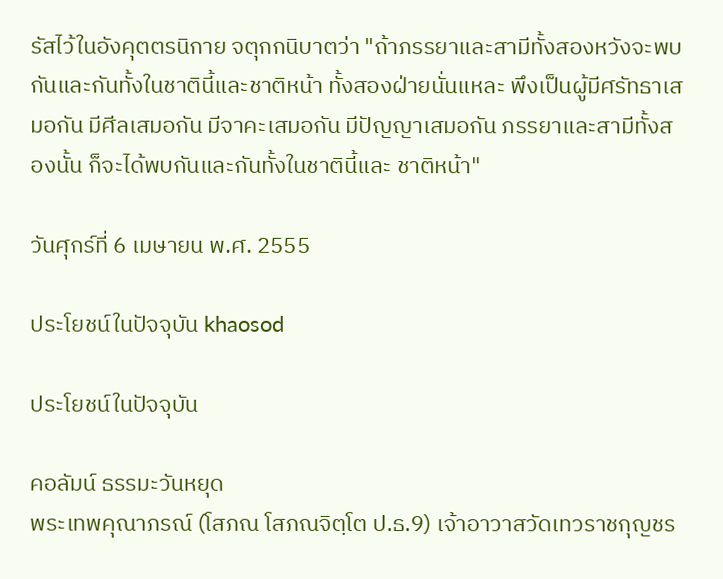รัสไว้ในอังคุตตรนิกาย จตุกกนิบาตว่า "ถ้าภรรยาและสามีทั้งสองหวังจะพบกันและกันทั้งในชาตินี้และชาติหน้า ทั้งสองฝ่ายนั่นแหละ พึงเป็นผู้มีศรัทธาเสมอกัน มีศีลเสมอกัน มีจาคะเสมอกัน มีปัญญาเสมอกัน ภรรยาและสามีทั้งสองนั้น ก็จะได้พบกันและกันทั้งในชาตินี้และ ชาติหน้า"

วันศุกร์ที่ 6 เมษายน พ.ศ. 2555

ประโยชน์ในปัจจุบัน khaosod

ประโยชน์ในปัจจุบัน

คอลัมน์ ธรรมะวันหยุด
พระเทพคุณาภรณ์ (โสภณ โสภณจิตฺโต ป.ธ.9) เจ้าอาวาสวัดเทวราชกุญชร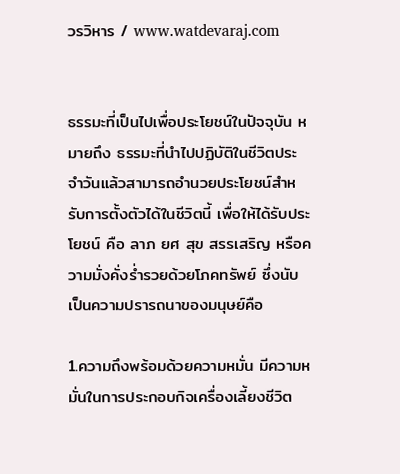วรวิหาร / www.watdevaraj.com


ธรรมะที่เป็นไปเพื่อประโยชน์ในปัจจุบัน หมายถึง ธรรมะที่นำไปปฏิบัติในชีวิตประจำวันแล้วสามารถอำนวยประโยชน์สำหรับการตั้งตัวได้ในชีวิตนี้ เพื่อให้ได้รับประโยชน์ คือ ลาภ ยศ สุข สรรเสริญ หรือความมั่งคั่งร่ำรวยด้วยโภคทรัพย์ ซึ่งนับเป็นความปรารถนาของมนุษย์คือ

1.ความถึงพร้อมด้วยความหมั่น มีความหมั่นในการประกอบกิจเครื่องเลี้ยงชีวิต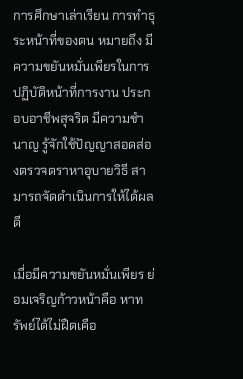การศึกษาเล่าเรียน การทำธุระหน้าที่ของตน หมายถึง มีความขยันหมั่นเพียรในการปฏิบัติหน้าที่การงาน ประกอบอาชีพสุจริต มีความชำนาญ รู้จักใช้ปัญญาสอดส่องตรวจตราหาอุบายวิธี สามารถจัดดำเนินการให้ได้ผลดี

เมื่อมีความขยันหมั่นเพียร ย่อมเจริญก้าวหน้าคือ หาทรัพย์ได้ไม่ฝืดเคือ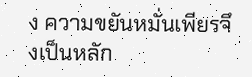ง ความขยันหมั่นเพียรจึงเป็นหลัก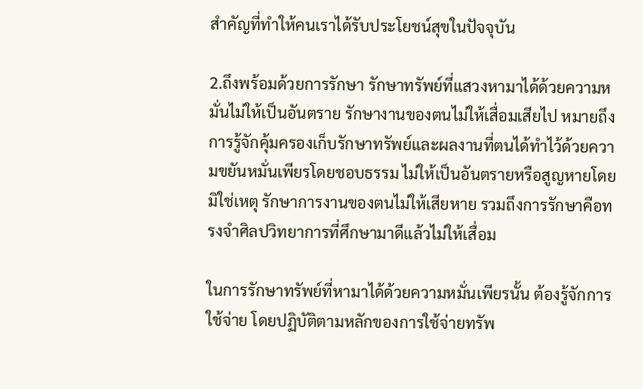สำคัญที่ทำให้คนเราได้รับประโยชน์สุขในปัจจุบัน

2.ถึงพร้อมด้วยการรักษา รักษาทรัพย์ที่แสวงหามาได้ด้วยความหมั่นไม่ให้เป็นอันตราย รักษางานของตนไม่ให้เสื่อมเสียไป หมายถึง การรู้จักคุ้มครองเก็บรักษาทรัพย์และผลงานที่ตนได้ทำไว้ด้วยความขยันหมั่นเพียรโดยชอบธรรม ไม่ให้เป็นอันตรายหรือสูญหายโดยมิใช่เหตุ รักษาการงานของตนไม่ให้เสียหาย รวมถึงการรักษาคือทรงจำศิลปวิทยาการที่ศึกษามาดีแล้วไม่ให้เสื่อม

ในการรักษาทรัพย์ที่หามาได้ด้วยความหมั่นเพียรนั้น ต้องรู้จักการใช้จ่าย โดยปฏิบัติตามหลักของการใช้จ่ายทรัพ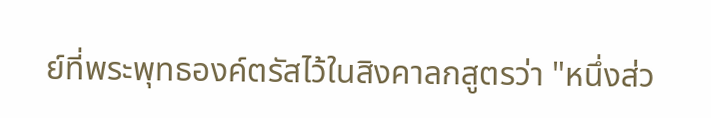ย์ที่พระพุทธองค์ตรัสไว้ในสิงคาลกสูตรว่า "หนึ่งส่ว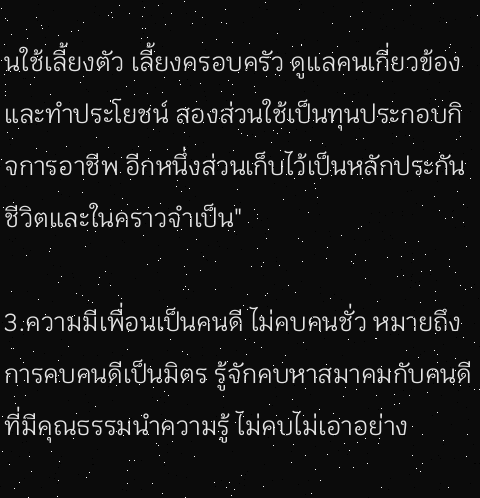นใช้เลี้ยงตัว เลี้ยงครอบครัว ดูแลคนเกี่ยวข้อง และทำประโยชน์ สองส่วนใช้เป็นทุนประกอบกิจการอาชีพ อีกหนึ่งส่วนเก็บไว้เป็นหลักประกันชีวิตและในคราวจำเป็น"

3.ความมีเพื่อนเป็นคนดี ไม่คบคนชั่ว หมายถึง การคบคนดีเป็นมิตร รู้จักคบหาสมาคมกับคนดีที่มีคุณธรรมนำความรู้ ไม่คบไม่เอาอย่าง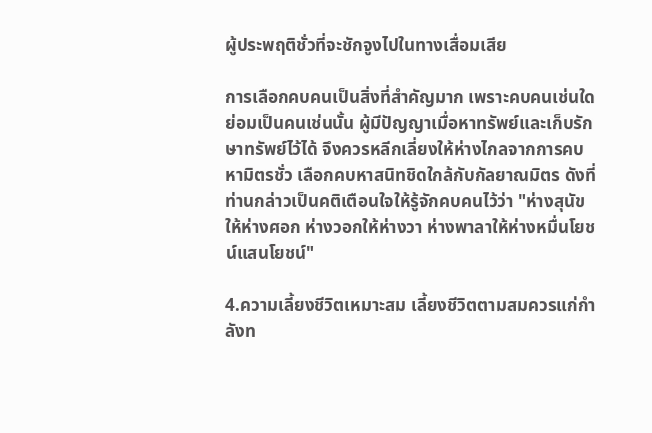ผู้ประพฤติชั่วที่จะชักจูงไปในทางเสื่อมเสีย

การเลือกคบคนเป็นสิ่งที่สำคัญมาก เพราะคบคนเช่นใดย่อมเป็นคนเช่นนั้น ผู้มีปัญญาเมื่อหาทรัพย์และเก็บรักษาทรัพย์ไว้ได้ จึงควรหลีกเลี่ยงให้ห่างไกลจากการคบหามิตรชั่ว เลือกคบหาสนิทชิดใกล้กับกัลยาณมิตร ดังที่ท่านกล่าวเป็นคติเตือนใจให้รู้จักคบคนไว้ว่า "ห่างสุนัขให้ห่างศอก ห่างวอกให้ห่างวา ห่างพาลาให้ห่างหมื่นโยชน์แสนโยชน์"

4.ความเลี้ยงชีวิตเหมาะสม เลี้ยงชีวิตตามสมควรแก่กำลังท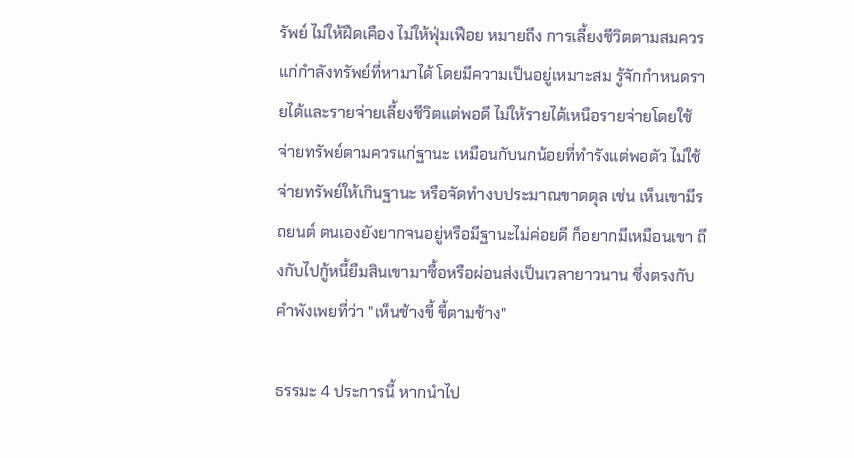รัพย์ ไม่ให้ฝืดเคือง ไม่ให้ฟุ่มเฟือย หมายถึง การเลี้ยงชีวิตตามสมควรแก่กำลังทรัพย์ที่หามาได้ โดยมีความเป็นอยู่เหมาะสม รู้จักกำหนดรายได้และรายจ่ายเลี้ยงชีวิตแต่พอดี ไม่ให้รายได้เหนือรายจ่ายโดยใช้จ่ายทรัพย์ตามควรแก่ฐานะ เหมือนกับนกน้อยที่ทำรังแต่พอตัว ไม่ใช้จ่ายทรัพย์ให้เกินฐานะ หรือจัดทำงบประมาณขาดดุล เช่น เห็นเขามีรถยนต์ ตนเองยังยากจนอยู่หรือมีฐานะไม่ค่อยดี ก็อยากมีเหมือนเขา ถึงกับไปกู้หนี้ยืมสินเขามาซื้อหรือผ่อนส่งเป็นเวลายาวนาน ซึ่งตรงกับคำพังเพยที่ว่า "เห็นช้างขี้ ขี้ตามช้าง"

ธรรมะ 4 ประการนี้ หากนำไป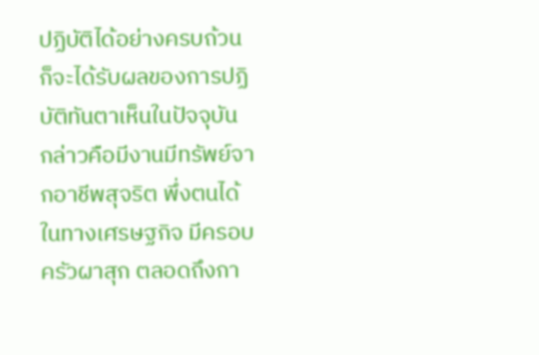ปฏิบัติได้อย่างครบถ้วน ก็จะได้รับผลของการปฏิบัติทันตาเห็นในปัจจุบัน กล่าวคือมีงานมีทรัพย์จากอาชีพสุจริต พึ่งตนได้ในทางเศรษฐกิจ มีครอบครัวผาสุก ตลอดถึงกา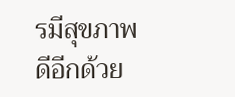รมีสุขภาพดีอีกด้วย